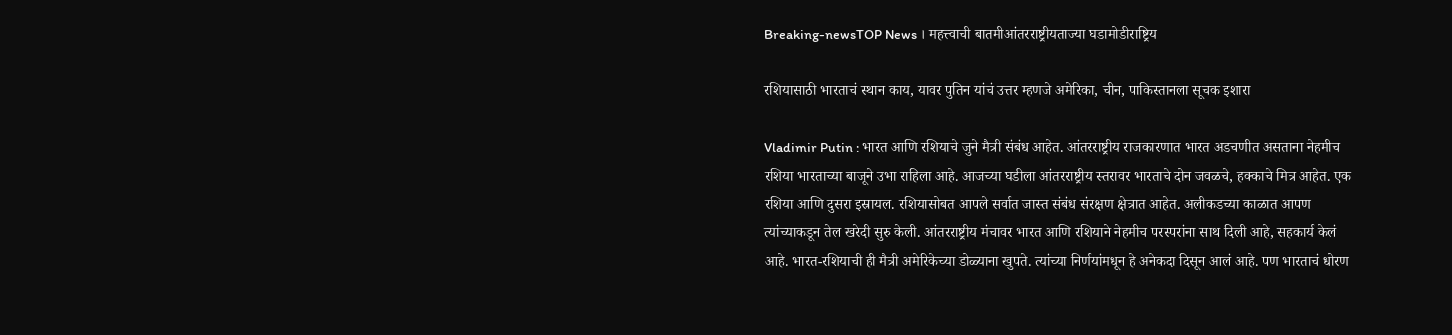Breaking-newsTOP News । महत्त्वाची बातमीआंतरराष्ट्रीयताज्या घडामोडीराष्ट्रिय

रशियासाठी भारताचं स्थान काय, यावर पुतिन यांचं उत्तर म्हणजे अमेरिका, चीन, पाकिस्तानला सूचक इशारा

Vladimir Putin : भारत आणि रशियाचे जुने मैत्री संबंध आहेत. आंतरराष्ट्रीय राजकारणात भारत अडचणीत असताना नेहमीच रशिया भारताच्या बाजूने उभा राहिला आहे. आजच्या घडीला आंतरराष्ट्रीय स्तरावर भारताचे दोन जवळचे, हक्काचे मित्र आहेत. एक रशिया आणि दुसरा इस्रायल. रशियासोबत आपले सर्वात जास्त संबंध संरक्षण क्षेत्रात आहेत. अलीकडच्या काळात आपण त्यांच्याकडून तेल खरेदी सुरु केली. आंतरराष्ट्रीय मंचावर भारत आणि रशियाने नेहमीच परस्परांना साथ दिली आहे, सहकार्य केलं आहे. भारत-रशियाची ही मैत्री अमेरिकेच्या डोळ्याना खुपते. त्यांच्या निर्णयांमधून हे अनेकदा दिसून आलं आहे. पण भारताचं धोरण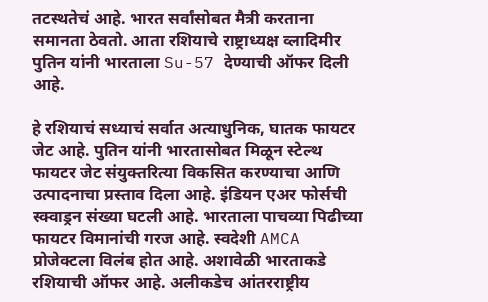तटस्थतेचं आहे. भारत सर्वांसोबत मैत्री करताना समानता ठेवतो. आता रशियाचे राष्ट्राध्यक्ष व्लादिमीर पुतिन यांनी भारताला Su-57 देण्याची ऑफर दिली आहे.

हे रशियाचं सध्याचं सर्वात अत्याधुनिक, घातक फायटर जेट आहे. पुतिन यांनी भारतासोबत मिळून स्टेल्थ फायटर जेट संयुक्तरित्या विकसित करण्याचा आणि उत्पादनाचा प्रस्ताव दिला आहे. इंडियन एअर फोर्सची स्क्वाड्रन संख्या घटली आहे. भारताला पाचव्या पिढीच्या फायटर विमानांची गरज आहे. स्वदेशी AMCA प्रोजेक्टला विलंब होत आहे. अशावेळी भारताकडे रशियाची ऑफर आहे. अलीकडेच आंतरराष्ट्रीय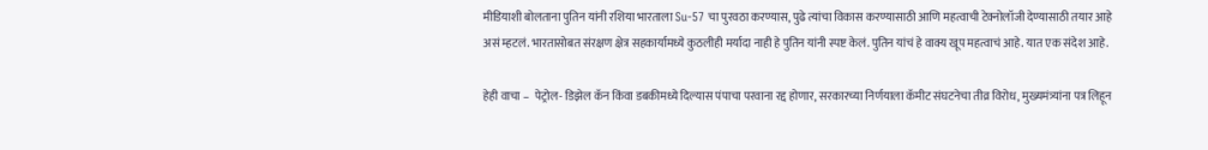मीडियाशी बोलताना पुतिन यांनी रशिया भारताला Su-57 चा पुरवठा करण्यास, पुढे त्यांचा विकास करण्यासाठी आणि महत्वाची टेक्नोलॉजी देण्यासाठी तयार आहे असं म्हटलं. भारतासोबत संरक्षण क्षेत्र सहकार्यामध्ये कुठलीही मर्यादा नाही हे पुतिन यांनी स्पष्ट केलं. पुतिन यांचं हे वाक्य खूप महत्वाचं आहे. यात एक संदेश आहे.

हेही वाचा –  पेट्रोल- डिझेल कॅन किंवा डबकीमध्ये दिल्यास पंपाचा परवाना रद्द होणार, सरकारच्या निर्णयाला कॅमीट संघटनेचा तीव्र विरोध, मुख्यमंत्र्यांना पत्र लिहून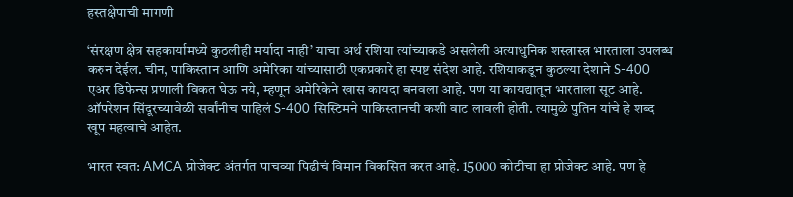हस्तक्षेपाची मागणी

‘संरक्षण क्षेत्र सहकार्यामध्ये कुठलीही मर्यादा नाही’ याचा अर्थ रशिया त्यांच्याकडे असलेली अत्याधुनिक शस्त्रास्त्र भारताला उपलब्ध करुन देईल. चीन, पाकिस्तान आणि अमेरिका यांच्यासाठी एकप्रकारे हा स्पष्ट संदेश आहे. रशियाकडून कुठल्या देशाने S-400 एअर डिफेन्स प्रणाली विकत घेऊ नये, म्हणून अमेरिकेने खास कायदा बनवला आहे. पण या कायद्यातून भारताला सूट आहे. ऑपरेशन सिंदूरच्यावेळी सर्वांनीच पाहिलं S-400 सिस्टिमने पाकिस्तानची कशी वाट लावली होती. त्यामुळे पुतिन यांचे हे शब्द खूप महत्वाचे आहेत.

भारत स्वत: AMCA प्रोजेक्ट अंतर्गत पाचव्या पिढीचं विमान विकसित करत आहे. 15000 कोटीचा हा प्रोजेक्ट आहे. पण हे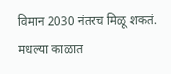विमान 2030 नंतरच मिळू शकतं. मधल्या काळात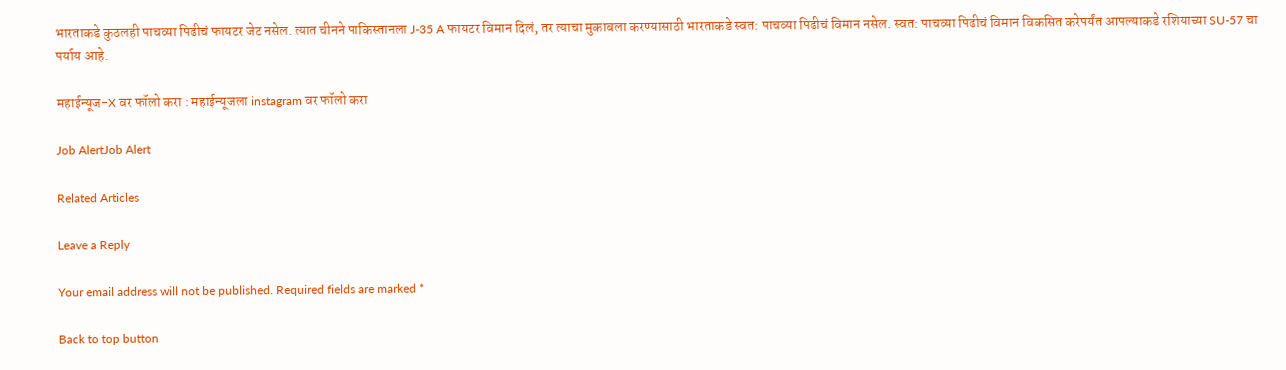भारताकडे कुठलही पाचव्या पिढीचं फायटर जेट नसेल. त्यात चीनने पाकिस्तानला J-35 A फायटर विमान दिलं, तर त्याचा मुकाबला करण्यासाठी भारताकडे स्वत: पाचव्या पिढीचं विमान नसेल. स्वत: पाचव्या पिढीचं विमान विकसित करेपर्यंत आपल्याकडे रशियाच्या SU-57 चा पर्याय आहे.

महाईन्यूज-X वर फॉलो करा : महाईन्यूजला instagram वर फॉलो करा

Job AlertJob Alert

Related Articles

Leave a Reply

Your email address will not be published. Required fields are marked *

Back to top button